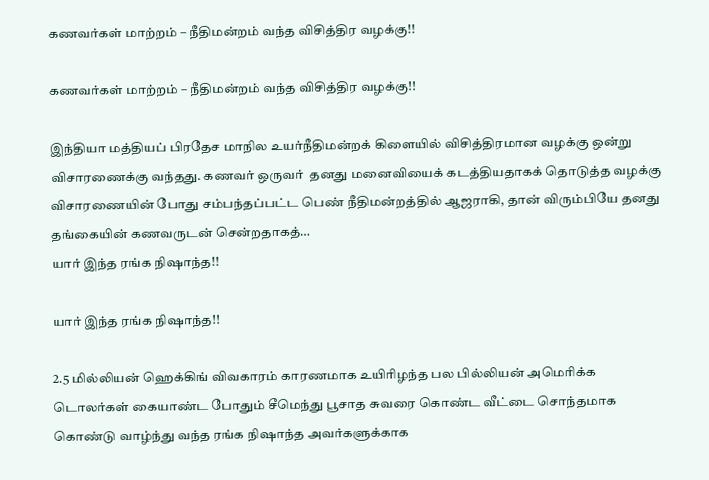கணவர்கள் மாற்றம் – நீதிமன்றம் வந்த விசித்திர வழக்கு!!

கணவர்கள் மாற்றம் – நீதிமன்றம் வந்த விசித்திர வழக்கு!!

இந்தியா மத்தியப் பிரதேச மாநில உயர்நீதிமன்றக் கிளையில் விசித்திரமான வழக்கு ஒன்று விசாரணைக்கு வந்தது. கணவர் ஒருவர்  தனது மனைவியைக் கடத்தியதாகக் தொடுத்த வழக்கு விசாரணையின் போது சம்பந்தப்பட்ட பெண் நீதிமன்றத்தில் ஆஜராகி, தான் விரும்பியே தனது தங்கையின் கணவருடன் சென்றதாகத்…
யார் இந்த ரங்க நிஷாந்த!!

யார் இந்த ரங்க நிஷாந்த!!

2.5 மில்லியன் ஹெக்கிங் விவகாரம் காரணமாக உயிரிழந்த பல பில்லியன் அமெரிக்க டொலர்கள் கையாண்ட போதும் சீமெந்து பூசாத சுவரை கொண்ட வீட்டை சொந்தமாக கொண்டு வாழ்ந்து வந்த ரங்க நிஷாந்த அவர்களுக்காக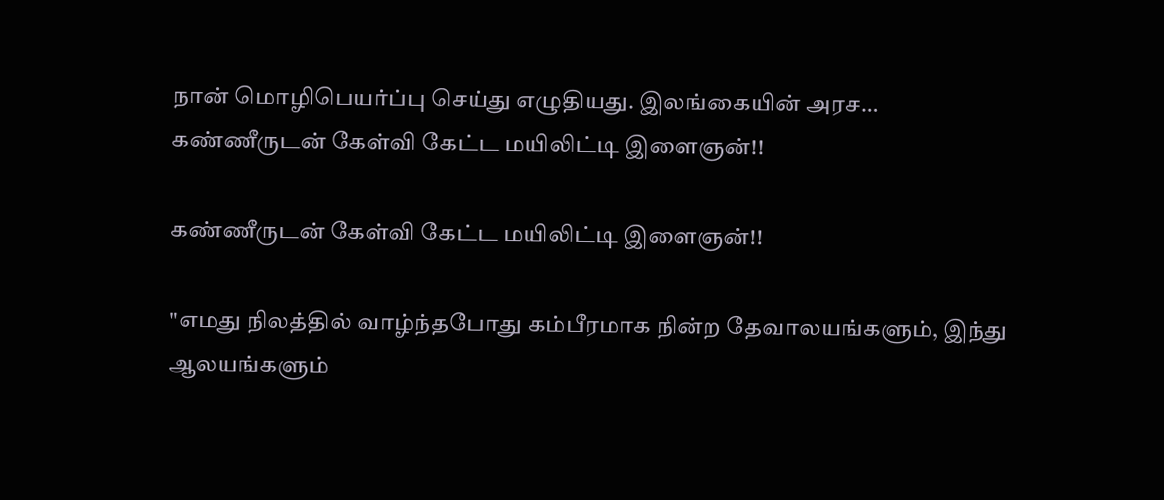நான் மொழிபெயர்ப்பு செய்து எழுதியது. இலங்கையின் அரச…
கண்ணீருடன் கேள்வி கேட்ட மயிலிட்டி இளைஞன்!!

கண்ணீருடன் கேள்வி கேட்ட மயிலிட்டி இளைஞன்!!

"எமது நிலத்தில் வாழ்ந்தபோது கம்பீரமாக நின்ற தேவாலயங்களும், இந்து ஆலயங்களும்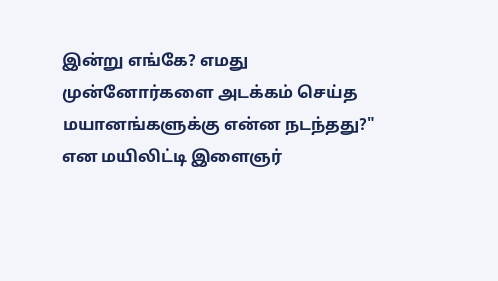இன்று எங்கே? எமது முன்னோர்களை அடக்கம் செய்த மயானங்களுக்கு என்ன நடந்தது?" என மயிலிட்டி இளைஞர்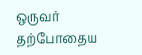ஒருவர் தற்போதைய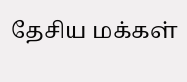தேசிய மக்கள்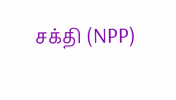சக்தி (NPP)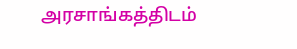அரசாங்கத்திடம்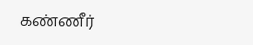கண்ணீர்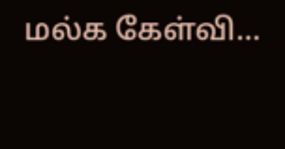மல்க கேள்வி…